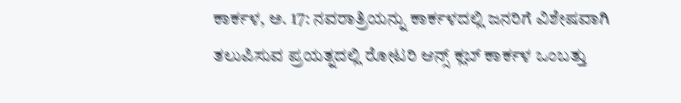ಕಾರ್ಕಳ, ಅ. 17: ನವರಾತ್ರಿಯನ್ನು ಕಾರ್ಕಳದಲ್ಲಿ ಜನರಿಗೆ ವಿಶೇಷವಾಗಿ ತಲುಪಿಸುವ ಪ್ರಯತ್ನದಲ್ಲಿ ರೋಟರಿ ಆನ್ಸ್ ಕ್ಲಬ್ ಕಾರ್ಕಳ ಒಂಬತ್ತು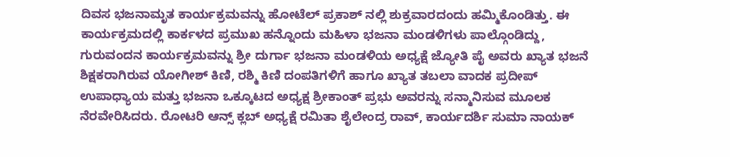ದಿವಸ ಭಜನಾಮೃತ ಕಾರ್ಯಕ್ರಮವನ್ನು ಹೋಟೆಲ್ ಪ್ರಕಾಶ್ ನಲ್ಲಿ ಶುಕ್ರವಾರದಂದು ಹಮ್ಮಿಕೊಂಡಿತ್ತು. ಈ ಕಾರ್ಯಕ್ರಮದಲ್ಲಿ ಕಾರ್ಕಳದ ಪ್ರಮುಖ ಹನ್ನೊಂದು ಮಹಿಳಾ ಭಜನಾ ಮಂಡಳಿಗಳು ಪಾಲ್ಗೊಂಡಿದ್ದು, ಗುರುವಂದನ ಕಾರ್ಯಕ್ರಮವನ್ನು ಶ್ರೀ ದುರ್ಗಾ ಭಜನಾ ಮಂಡಳಿಯ ಅಧ್ಯಕ್ಷೆ ಜ್ಯೋತಿ ಪೈ ಅವರು ಖ್ಯಾತ ಭಜನೆ ಶಿಕ್ಷಕರಾಗಿರುವ ಯೋಗೀಶ್ ಕಿಣಿ, ರಶ್ಮಿ ಕಿಣಿ ದಂಪತಿಗಳಿಗೆ ಹಾಗೂ ಖ್ಯಾತ ತಬಲಾ ವಾದಕ ಪ್ರದೀಪ್ ಉಪಾಧ್ಯಾಯ ಮತ್ತು ಭಜನಾ ಒಕ್ಕೂಟದ ಅಧ್ಯಕ್ಷ ಶ್ರೀಕಾಂತ್ ಪ್ರಭು ಅವರನ್ನು ಸನ್ಮಾನಿಸುವ ಮೂಲಕ ನೆರವೇರಿಸಿದರು. ರೋಟರಿ ಆನ್ಸ್ ಕ್ಲಬ್ ಅಧ್ಯಕ್ಷೆ ರಮಿತಾ ಶೈಲೇಂದ್ರ ರಾವ್, ಕಾರ್ಯದರ್ಶಿ ಸುಮಾ ನಾಯಕ್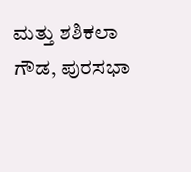ಮತ್ತು ಶಶಿಕಲಾ ಗೌಡ, ಪುರಸಭಾ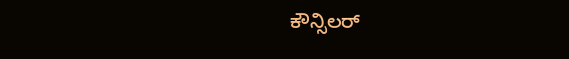ಕೌನ್ಸಿಲರ್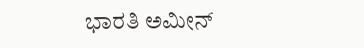ಭಾರತಿ ಅಮೀನ್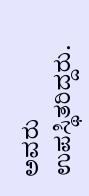ಅವರು ಉಪಸ್ಥಿತರಿದ್ದರು.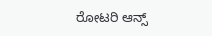ರೋಟರಿ ಆನ್ಸ್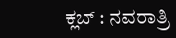ಕ್ಲಬ್ : ನವರಾತ್ರಿ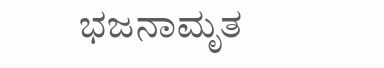ಭಜನಾಮೃತ